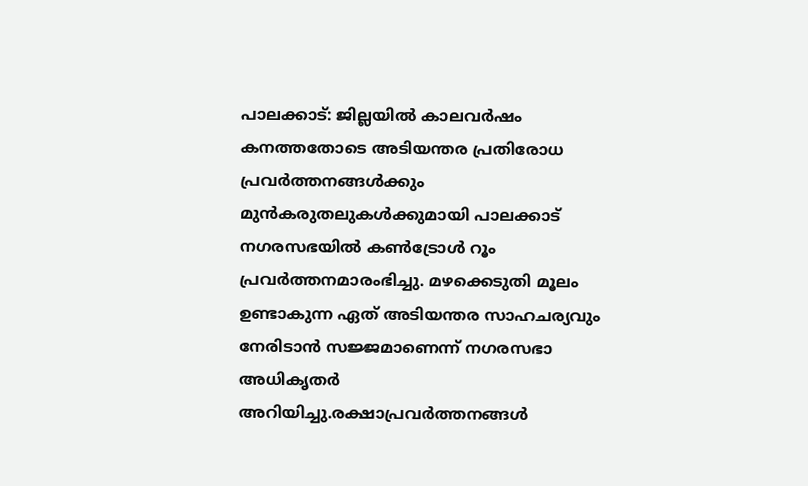പാലക്കാട്: ജില്ലയിൽ കാലവർഷം കനത്തതോടെ അടിയന്തര പ്രതിരോധ പ്രവർത്തനങ്ങൾക്കും മുൻകരുതലുകൾക്കുമായി പാലക്കാട് നഗരസഭയിൽ കൺട്രോൾ റൂം പ്രവർത്തനമാരംഭിച്ചു. മഴക്കെടുതി മൂലം ഉണ്ടാകുന്ന ഏത് അടിയന്തര സാഹചര്യവും നേരിടാൻ സജ്ജമാണെന്ന് നഗരസഭാ അധികൃതർ അറിയിച്ചു.രക്ഷാപ്രവർത്തനങ്ങൾ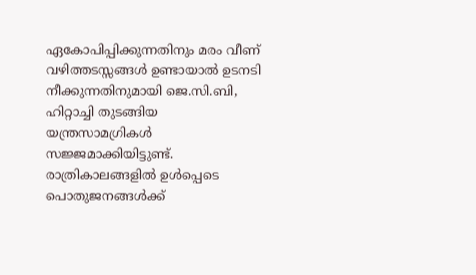ഏകോപിപ്പിക്കുന്നതിനും മരം വീണ് വഴിത്തടസ്സങ്ങൾ ഉണ്ടായാൽ ഉടനടി നീക്കുന്നതിനുമായി ജെ.സി.ബി, ഹിറ്റാച്ചി തുടങ്ങിയ യന്ത്രസാമഗ്രികൾ സജ്ജമാക്കിയിട്ടുണ്ട്. രാത്രികാലങ്ങളിൽ ഉൾപ്പെടെ പൊതുജനങ്ങൾക്ക്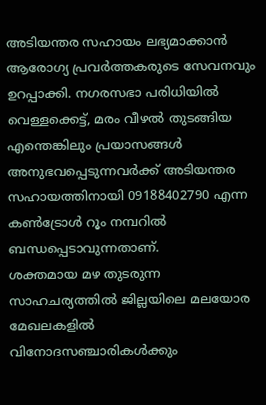അടിയന്തര സഹായം ലഭ്യമാക്കാൻ ആരോഗ്യ പ്രവർത്തകരുടെ സേവനവും ഉറപ്പാക്കി. നഗരസഭാ പരിധിയിൽ വെള്ളക്കെട്ട്, മരം വീഴൽ തുടങ്ങിയ എന്തെങ്കിലും പ്രയാസങ്ങൾ അനുഭവപ്പെടുന്നവർക്ക് അടിയന്തര സഹായത്തിനായി 09188402790 എന്ന കൺട്രോൾ റൂം നമ്പറിൽ ബന്ധപ്പെടാവുന്നതാണ്.
ശക്തമായ മഴ തുടരുന്ന സാഹചര്യത്തിൽ ജില്ലയിലെ മലയോര മേഖലകളിൽ വിനോദസഞ്ചാരികൾക്കും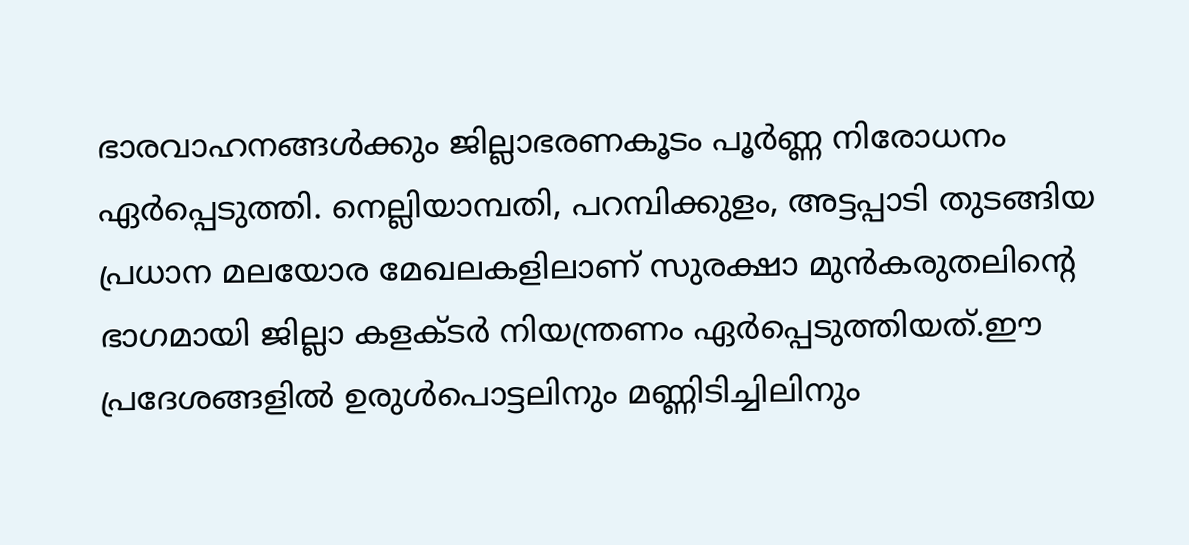ഭാരവാഹനങ്ങൾക്കും ജില്ലാഭരണകൂടം പൂർണ്ണ നിരോധനം ഏർപ്പെടുത്തി. നെല്ലിയാമ്പതി, പറമ്പിക്കുളം, അട്ടപ്പാടി തുടങ്ങിയ പ്രധാന മലയോര മേഖലകളിലാണ് സുരക്ഷാ മുൻകരുതലിന്റെ ഭാഗമായി ജില്ലാ കളക്ടർ നിയന്ത്രണം ഏർപ്പെടുത്തിയത്.ഈ പ്രദേശങ്ങളിൽ ഉരുൾപൊട്ടലിനും മണ്ണിടിച്ചിലിനും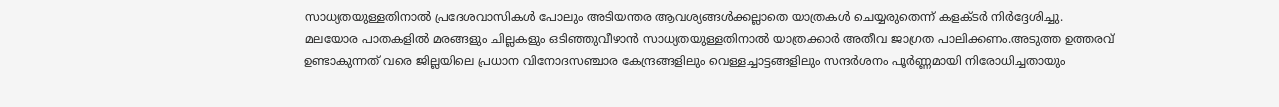സാധ്യതയുള്ളതിനാൽ പ്രദേശവാസികൾ പോലും അടിയന്തര ആവശ്യങ്ങൾക്കല്ലാതെ യാത്രകൾ ചെയ്യരുതെന്ന് കളക്ടർ നിർദ്ദേശിച്ചു. മലയോര പാതകളിൽ മരങ്ങളും ചില്ലകളും ഒടിഞ്ഞുവീഴാൻ സാധ്യതയുള്ളതിനാൽ യാത്രക്കാർ അതീവ ജാഗ്രത പാലിക്കണം.അടുത്ത ഉത്തരവ് ഉണ്ടാകുന്നത് വരെ ജില്ലയിലെ പ്രധാന വിനോദസഞ്ചാര കേന്ദ്രങ്ങളിലും വെള്ളച്ചാട്ടങ്ങളിലും സന്ദർശനം പൂർണ്ണമായി നിരോധിച്ചതായും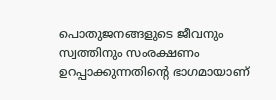പൊതുജനങ്ങളുടെ ജീവനും സ്വത്തിനും സംരക്ഷണം ഉറപ്പാക്കുന്നതിന്റെ ഭാഗമായാണ്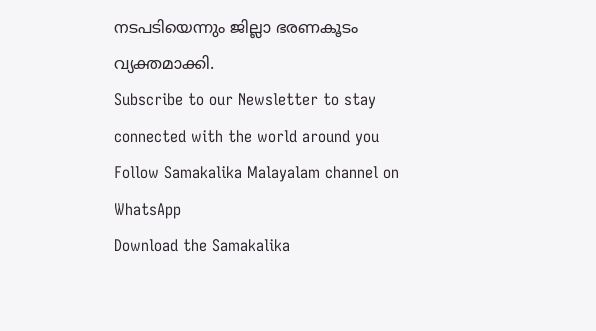നടപടിയെന്നും ജില്ലാ ഭരണകൂടം വ്യക്തമാക്കി.
Subscribe to our Newsletter to stay connected with the world around you
Follow Samakalika Malayalam channel on WhatsApp
Download the Samakalika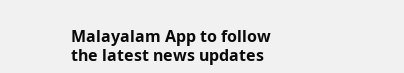Malayalam App to follow the latest news updates